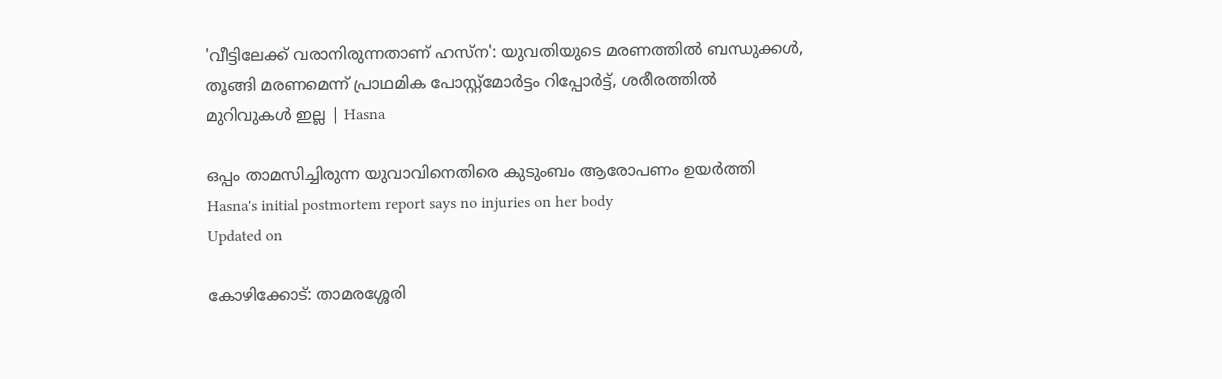'വീട്ടിലേക്ക് വരാനിരുന്നതാണ് ഹസ്ന': യുവതിയുടെ മരണത്തിൽ ബന്ധുക്കൾ, തൂങ്ങി മരണമെന്ന് പ്രാഥമിക പോസ്റ്റ്‌മോർട്ടം റിപ്പോർട്ട്, ശരീരത്തിൽ മുറിവുകൾ ഇല്ല | Hasna

ഒപ്പം താമസിച്ചിരുന്ന യുവാവിനെതിരെ കുടുംബം ആരോപണം ഉയർത്തി
Hasna's initial postmortem report says no injuries on her body
Updated on

കോഴിക്കോട്: താമരശ്ശേരി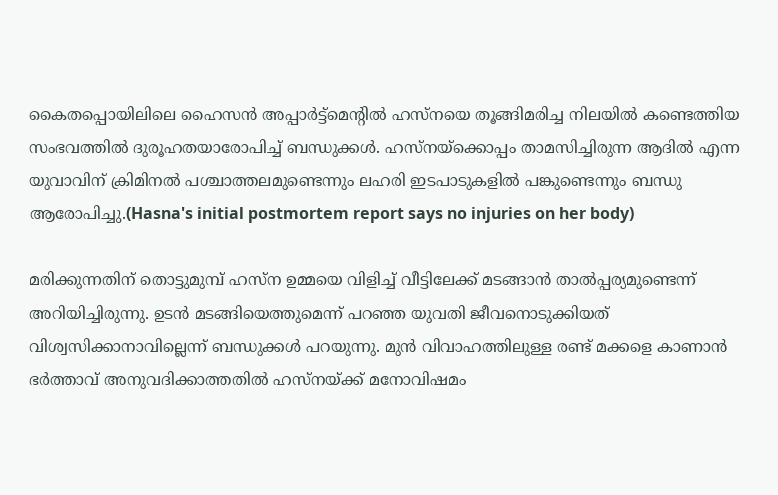കൈതപ്പൊയിലിലെ ഹൈസൻ അപ്പാർട്ട്‌മെന്റിൽ ഹസ്‌നയെ തൂങ്ങിമരിച്ച നിലയിൽ കണ്ടെത്തിയ സംഭവത്തിൽ ദുരൂഹതയാരോപിച്ച് ബന്ധുക്കൾ. ഹസ്‌നയ്‌ക്കൊപ്പം താമസിച്ചിരുന്ന ആദിൽ എന്ന യുവാവിന് ക്രിമിനൽ പശ്ചാത്തലമുണ്ടെന്നും ലഹരി ഇടപാടുകളിൽ പങ്കുണ്ടെന്നും ബന്ധു ആരോപിച്ചു.(Hasna's initial postmortem report says no injuries on her body)

മരിക്കുന്നതിന് തൊട്ടുമുമ്പ് ഹസ്‌ന ഉമ്മയെ വിളിച്ച് വീട്ടിലേക്ക് മടങ്ങാൻ താൽപ്പര്യമുണ്ടെന്ന് അറിയിച്ചിരുന്നു. ഉടൻ മടങ്ങിയെത്തുമെന്ന് പറഞ്ഞ യുവതി ജീവനൊടുക്കിയത് വിശ്വസിക്കാനാവില്ലെന്ന് ബന്ധുക്കൾ പറയുന്നു. മുൻ വിവാഹത്തിലുള്ള രണ്ട് മക്കളെ കാണാൻ ഭർത്താവ് അനുവദിക്കാത്തതിൽ ഹസ്‌നയ്ക്ക് മനോവിഷമം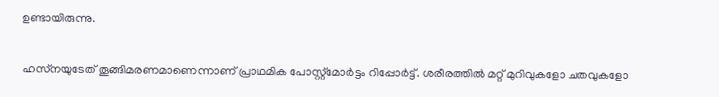ഉണ്ടായിരുന്നു.

ഹസ്‌നയുടേത് തൂങ്ങിമരണമാണെന്നാണ് പ്രാഥമിക പോസ്റ്റ്‌മോർട്ടം റിപ്പോർട്ട്. ശരീരത്തിൽ മറ്റ് മുറിവുകളോ ചതവുകളോ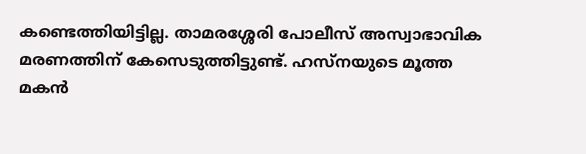കണ്ടെത്തിയിട്ടില്ല. താമരശ്ശേരി പോലീസ് അസ്വാഭാവിക മരണത്തിന് കേസെടുത്തിട്ടുണ്ട്. ഹസ്‌നയുടെ മൂത്ത മകൻ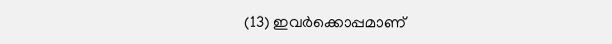(13) ഇവർക്കൊപ്പമാണ്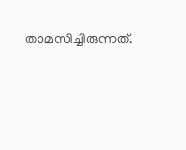താമസിച്ചിരുന്നത്.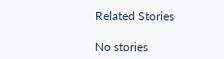Related Stories

No stories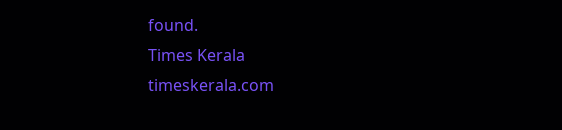found.
Times Kerala
timeskerala.com